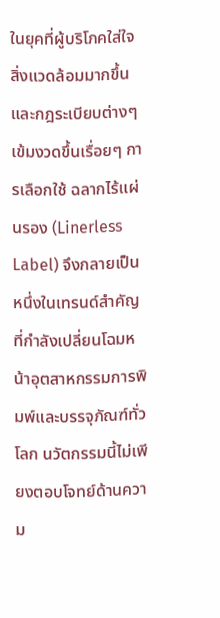ในยุคที่ผู้บริโภคใส่ใจสิ่งแวดล้อมมากขึ้น และกฎระเบียบต่างๆ เข้มงวดขึ้นเรื่อยๆ การเลือกใช้ ฉลากไร้แผ่นรอง (Linerless Label) จึงกลายเป็นหนึ่งในเทรนด์สำคัญที่กำลังเปลี่ยนโฉมหน้าอุตสาหกรรมการพิมพ์และบรรจุภัณฑ์ทั่วโลก นวัตกรรมนี้ไม่เพียงตอบโจทย์ด้านความ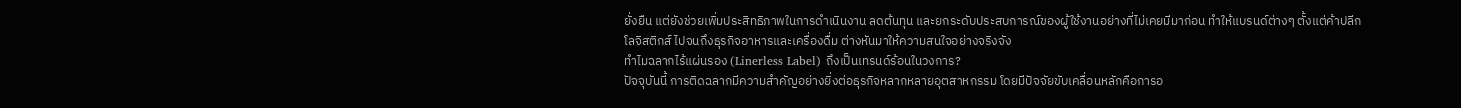ยั่งยืน แต่ยังช่วยเพิ่มประสิทธิภาพในการดำเนินงาน ลดต้นทุน และยกระดับประสบการณ์ของผู้ใช้งานอย่างที่ไม่เคยมีมาก่อน ทำให้แบรนด์ต่างๆ ตั้งแต่ค้าปลีก โลจิสติกส์ ไปจนถึงธุรกิจอาหารและเครื่องดื่ม ต่างหันมาให้ความสนใจอย่างจริงจัง
ทำไมฉลากไร้แผ่นรอง (Linerless Label) ถึงเป็นเทรนด์ร้อนในวงการ?
ปัจจุบันนี้ การติดฉลากมีความสำคัญอย่างยิ่งต่อธุรกิจหลากหลายอุตสาหกรรม โดยมีปัจจัยขับเคลื่อนหลักคือการอ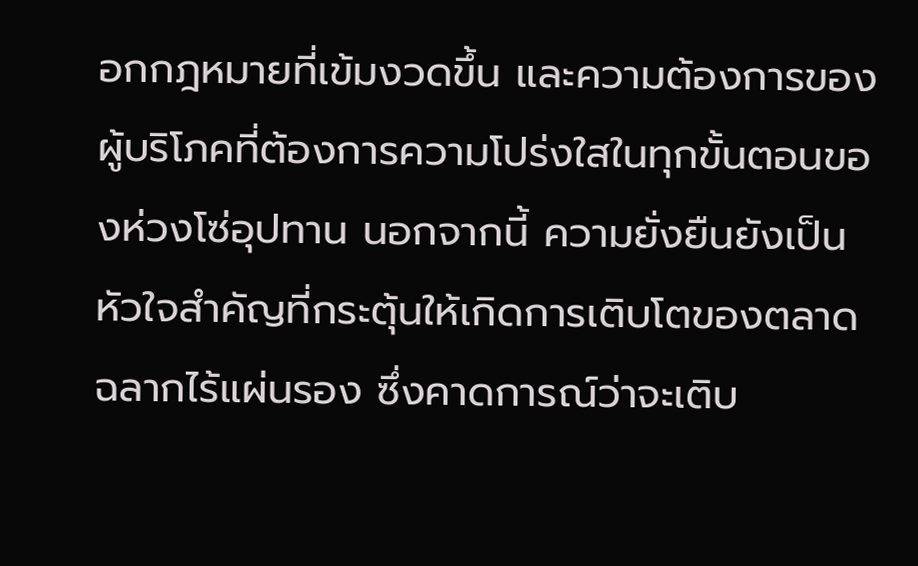อกกฎหมายที่เข้มงวดขึ้น และความต้องการของผู้บริโภคที่ต้องการความโปร่งใสในทุกขั้นตอนของห่วงโซ่อุปทาน นอกจากนี้ ความยั่งยืนยังเป็นหัวใจสำคัญที่กระตุ้นให้เกิดการเติบโตของตลาด ฉลากไร้แผ่นรอง ซึ่งคาดการณ์ว่าจะเติบ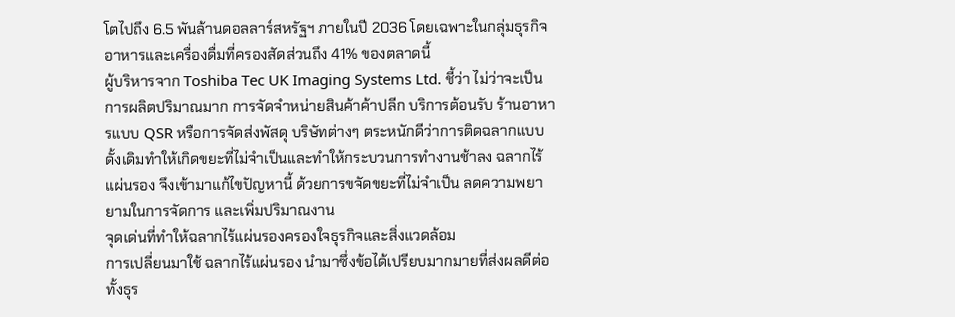โตไปถึง 6.5 พันล้านดอลลาร์สหรัฐฯ ภายในปี 2036 โดยเฉพาะในกลุ่มธุรกิจอาหารและเครื่องดื่มที่ครองสัดส่วนถึง 41% ของตลาดนี้
ผู้บริหารจาก Toshiba Tec UK Imaging Systems Ltd. ชี้ว่า ไม่ว่าจะเป็นการผลิตปริมาณมาก การจัดจำหน่ายสินค้าค้าปลีก บริการต้อนรับ ร้านอาหารแบบ QSR หรือการจัดส่งพัสดุ บริษัทต่างๆ ตระหนักดีว่าการติดฉลากแบบดั้งเดิมทำให้เกิดขยะที่ไม่จำเป็นและทำให้กระบวนการทำงานช้าลง ฉลากไร้แผ่นรอง จึงเข้ามาแก้ไขปัญหานี้ ด้วยการขจัดขยะที่ไม่จำเป็น ลดความพยายามในการจัดการ และเพิ่มปริมาณงาน
จุดเด่นที่ทำให้ฉลากไร้แผ่นรองครองใจธุรกิจและสิ่งแวดล้อม
การเปลี่ยนมาใช้ ฉลากไร้แผ่นรอง นำมาซึ่งข้อได้เปรียบมากมายที่ส่งผลดีต่อทั้งธุร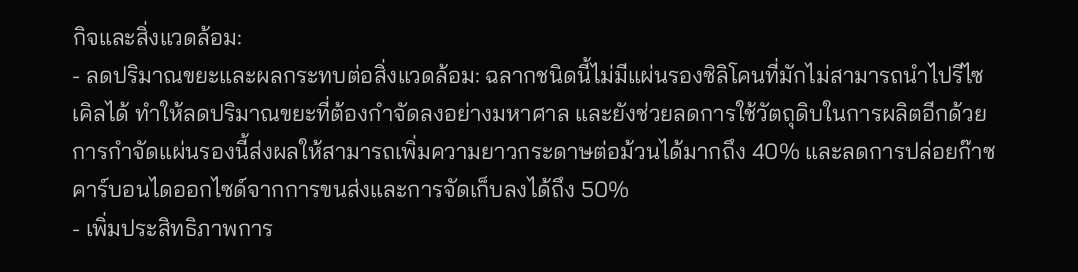กิจและสิ่งแวดล้อม:
- ลดปริมาณขยะและผลกระทบต่อสิ่งแวดล้อม: ฉลากชนิดนี้ไม่มีแผ่นรองซิลิโคนที่มักไม่สามารถนำไปรีไซเคิลได้ ทำให้ลดปริมาณขยะที่ต้องกำจัดลงอย่างมหาศาล และยังช่วยลดการใช้วัตถุดิบในการผลิตอีกด้วย การกำจัดแผ่นรองนี้ส่งผลให้สามารถเพิ่มความยาวกระดาษต่อม้วนได้มากถึง 40% และลดการปล่อยก๊าซคาร์บอนไดออกไซด์จากการขนส่งและการจัดเก็บลงได้ถึง 50%
- เพิ่มประสิทธิภาพการ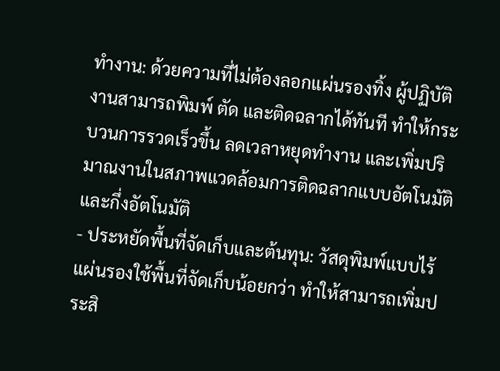ทำงาน: ด้วยความที่ไม่ต้องลอกแผ่นรองทิ้ง ผู้ปฏิบัติงานสามารถพิมพ์ ตัด และติดฉลากได้ทันที ทำให้กระบวนการรวดเร็วขึ้น ลดเวลาหยุดทำงาน และเพิ่มปริมาณงานในสภาพแวดล้อมการติดฉลากแบบอัตโนมัติและกึ่งอัตโนมัติ
- ประหยัดพื้นที่จัดเก็บและต้นทุน: วัสดุพิมพ์แบบไร้แผ่นรองใช้พื้นที่จัดเก็บน้อยกว่า ทำให้สามารถเพิ่มประสิ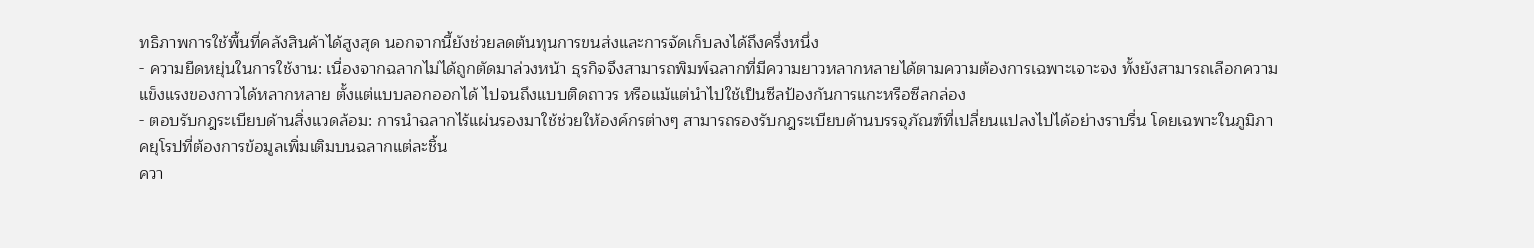ทธิภาพการใช้พื้นที่คลังสินค้าได้สูงสุด นอกจากนี้ยังช่วยลดต้นทุนการขนส่งและการจัดเก็บลงได้ถึงครึ่งหนึ่ง
- ความยืดหยุ่นในการใช้งาน: เนื่องจากฉลากไม่ได้ถูกตัดมาล่วงหน้า ธุรกิจจึงสามารถพิมพ์ฉลากที่มีความยาวหลากหลายได้ตามความต้องการเฉพาะเจาะจง ทั้งยังสามารถเลือกความแข็งแรงของกาวได้หลากหลาย ตั้งแต่แบบลอกออกได้ ไปจนถึงแบบติดถาวร หรือแม้แต่นำไปใช้เป็นซีลป้องกันการแกะหรือซีลกล่อง
- ตอบรับกฎระเบียบด้านสิ่งแวดล้อม: การนำฉลากไร้แผ่นรองมาใช้ช่วยให้องค์กรต่างๆ สามารถรองรับกฎระเบียบด้านบรรจุภัณฑ์ที่เปลี่ยนแปลงไปได้อย่างราบรื่น โดยเฉพาะในภูมิภาคยุโรปที่ต้องการข้อมูลเพิ่มเติมบนฉลากแต่ละชิ้น
ควา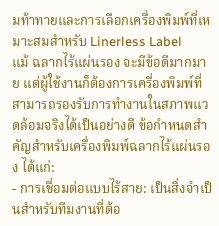มท้าทายและการเลือกเครื่องพิมพ์ที่เหมาะสมสำหรับ Linerless Label
แม้ ฉลากไร้แผ่นรอง จะมีข้อดีมากมาย แต่ผู้ใช้งานก็ต้องการเครื่องพิมพ์ที่สามารถรองรับการทำงานในสภาพแวดล้อมจริงได้เป็นอย่างดี ข้อกำหนดสำคัญสำหรับเครื่องพิมพ์ฉลากไร้แผ่นรอง ได้แก่:
- การเชื่อมต่อแบบไร้สาย: เป็นสิ่งจำเป็นสำหรับทีมงานที่ต้อ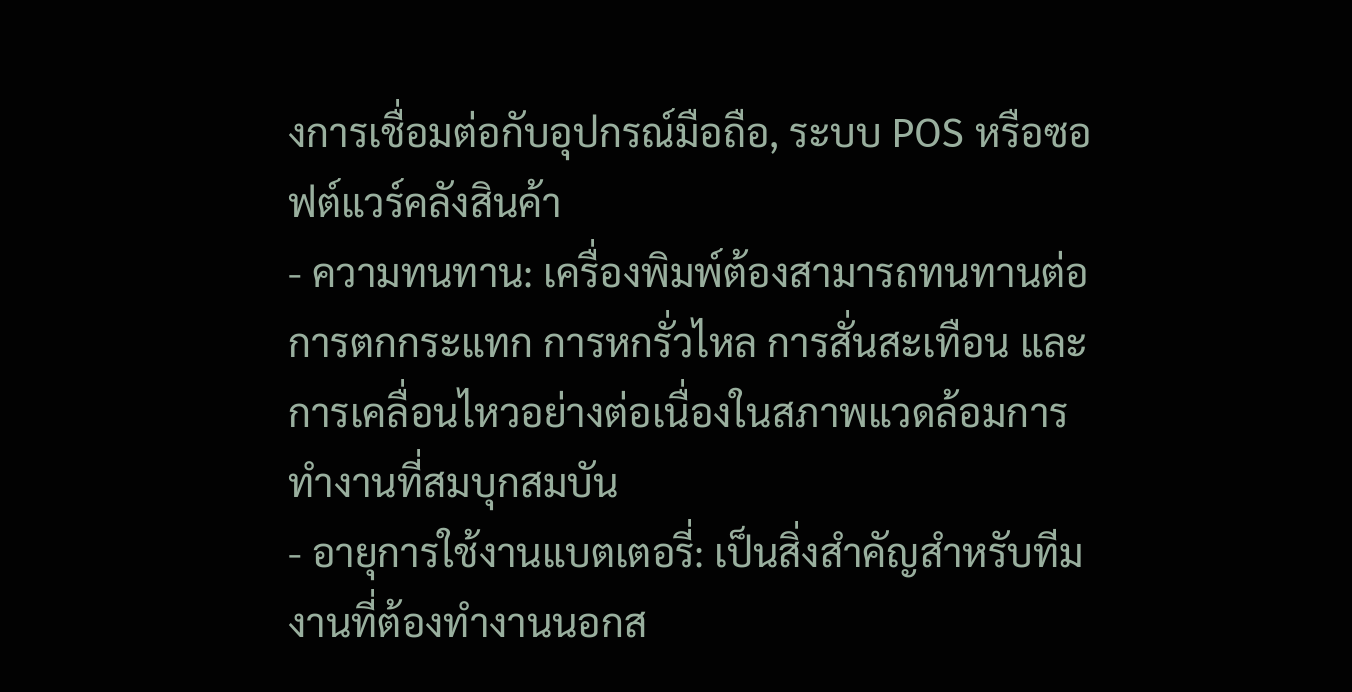งการเชื่อมต่อกับอุปกรณ์มือถือ, ระบบ POS หรือซอฟต์แวร์คลังสินค้า
- ความทนทาน: เครื่องพิมพ์ต้องสามารถทนทานต่อการตกกระแทก การหกรั่วไหล การสั่นสะเทือน และการเคลื่อนไหวอย่างต่อเนื่องในสภาพแวดล้อมการทำงานที่สมบุกสมบัน
- อายุการใช้งานแบตเตอรี่: เป็นสิ่งสำคัญสำหรับทีมงานที่ต้องทำงานนอกส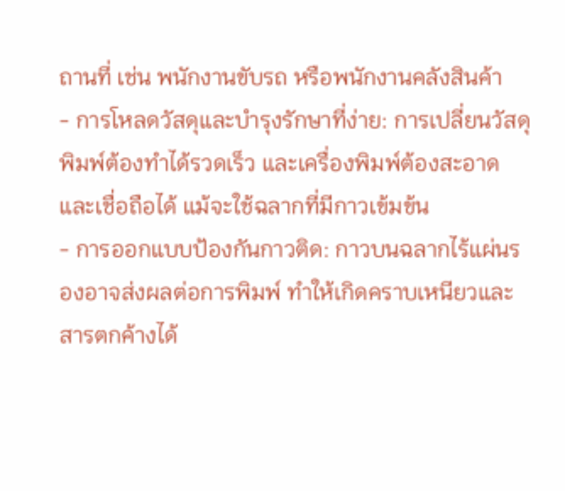ถานที่ เช่น พนักงานขับรถ หรือพนักงานคลังสินค้า
- การโหลดวัสดุและบำรุงรักษาที่ง่าย: การเปลี่ยนวัสดุพิมพ์ต้องทำได้รวดเร็ว และเครื่องพิมพ์ต้องสะอาดและเชื่อถือได้ แม้จะใช้ฉลากที่มีกาวเข้มข้น
- การออกแบบป้องกันกาวติด: กาวบนฉลากไร้แผ่นรองอาจส่งผลต่อการพิมพ์ ทำให้เกิดคราบเหนียวและสารตกค้างได้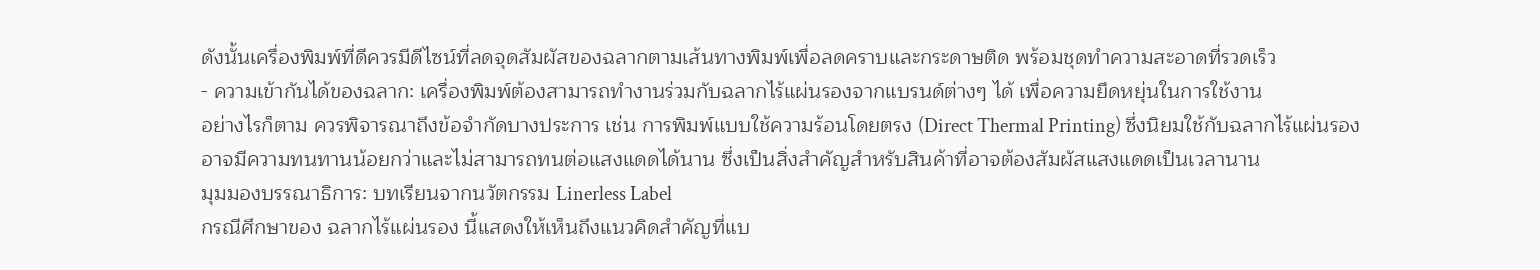ดังนั้นเครื่องพิมพ์ที่ดีควรมีดีไซน์ที่ลดจุดสัมผัสของฉลากตามเส้นทางพิมพ์เพื่อลดคราบและกระดาษติด พร้อมชุดทำความสะอาดที่รวดเร็ว
- ความเข้ากันได้ของฉลาก: เครื่องพิมพ์ต้องสามารถทำงานร่วมกับฉลากไร้แผ่นรองจากแบรนด์ต่างๆ ได้ เพื่อความยืดหยุ่นในการใช้งาน
อย่างไรก็ตาม ควรพิจารณาถึงข้อจำกัดบางประการ เช่น การพิมพ์แบบใช้ความร้อนโดยตรง (Direct Thermal Printing) ซึ่งนิยมใช้กับฉลากไร้แผ่นรอง อาจมีความทนทานน้อยกว่าและไม่สามารถทนต่อแสงแดดได้นาน ซึ่งเป็นสิ่งสำคัญสำหรับสินค้าที่อาจต้องสัมผัสแสงแดดเป็นเวลานาน
มุมมองบรรณาธิการ: บทเรียนจากนวัตกรรม Linerless Label
กรณีศึกษาของ ฉลากไร้แผ่นรอง นี้แสดงให้เห็นถึงแนวคิดสำคัญที่แบ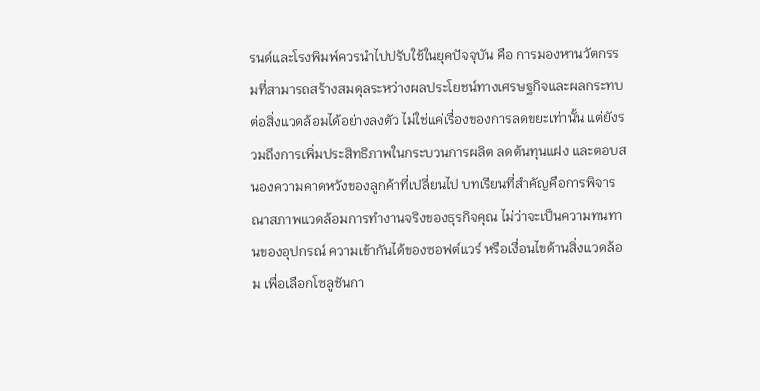รนด์และโรงพิมพ์ควรนำไปปรับใช้ในยุคปัจจุบัน คือ การมองหานวัตกรรมที่สามารถสร้างสมดุลระหว่างผลประโยชน์ทางเศรษฐกิจและผลกระทบต่อสิ่งแวดล้อมได้อย่างลงตัว ไม่ใช่แค่เรื่องของการลดขยะเท่านั้น แต่ยังรวมถึงการเพิ่มประสิทธิภาพในกระบวนการผลิต ลดต้นทุนแฝง และตอบสนองความคาดหวังของลูกค้าที่เปลี่ยนไป บทเรียนที่สำคัญคือการพิจารณาสภาพแวดล้อมการทำงานจริงของธุรกิจคุณ ไม่ว่าจะเป็นความทนทานของอุปกรณ์ ความเข้ากันได้ของซอฟต์แวร์ หรือเงื่อนไขด้านสิ่งแวดล้อม เพื่อเลือกโซลูชันกา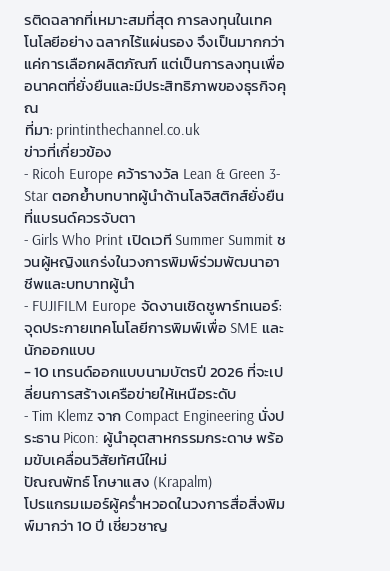รติดฉลากที่เหมาะสมที่สุด การลงทุนในเทคโนโลยีอย่าง ฉลากไร้แผ่นรอง จึงเป็นมากกว่าแค่การเลือกผลิตภัณฑ์ แต่เป็นการลงทุนเพื่ออนาคตที่ยั่งยืนและมีประสิทธิภาพของธุรกิจคุณ
ที่มา: printinthechannel.co.uk
ข่าวที่เกี่ยวข้อง
- Ricoh Europe คว้ารางวัล Lean & Green 3-Star ตอกย้ำบทบาทผู้นำด้านโลจิสติกส์ยั่งยืนที่แบรนด์ควรจับตา
- Girls Who Print เปิดเวที Summer Summit ชวนผู้หญิงแกร่งในวงการพิมพ์ร่วมพัฒนาอาชีพและบทบาทผู้นำ
- FUJIFILM Europe จัดงานเชิดชูพาร์ทเนอร์: จุดประกายเทคโนโลยีการพิมพ์เพื่อ SME และนักออกแบบ
- 10 เทรนด์ออกแบบนามบัตรปี 2026 ที่จะเปลี่ยนการสร้างเครือข่ายให้เหนือระดับ
- Tim Klemz จาก Compact Engineering นั่งประธาน Picon: ผู้นำอุตสาหกรรมกระดาษ พร้อมขับเคลื่อนวิสัยทัศน์ใหม่
ปัณณพัทธ์ โกษาแสง (Krapalm)
โปรแกรมเมอร์ผู้คร่ำหวอดในวงการสื่อสิ่งพิมพ์มากว่า 10 ปี เชี่ยวชาญ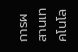การผสานเทคโนโล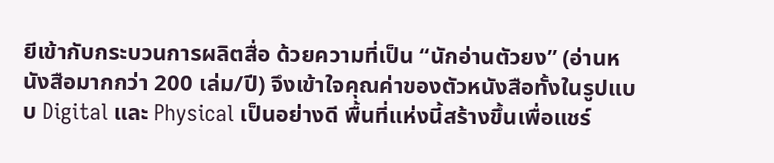ยีเข้ากับกระบวนการผลิตสื่อ ด้วยความที่เป็น “นักอ่านตัวยง” (อ่านหนังสือมากกว่า 200 เล่ม/ปี) จึงเข้าใจคุณค่าของตัวหนังสือทั้งในรูปแบบ Digital และ Physical เป็นอย่างดี พื้นที่แห่งนี้สร้างขึ้นเพื่อแชร์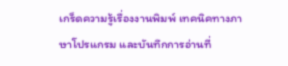เกร็ดความรู้เรื่องงานพิมพ์ เทคนิคทางภาษาโปรแกรม และบันทึกการอ่านที่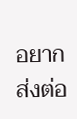อยากส่งต่อ